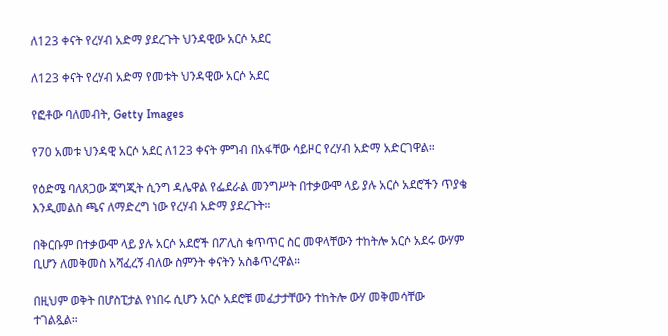ለ123 ቀናት የረሃብ አድማ ያደረጉት ህንዳዊው አርሶ አደር

ለ123 ቀናት የረሃብ አድማ የመቱት ህንዳዊው አርሶ አደር

የፎቶው ባለመብት, Getty Images

የ70 አመቱ ህንዳዊ አርሶ አደር ለ123 ቀናት ምግብ በአፋቸው ሳይዞር የረሃብ አድማ አድርገዋል።

የዕድሜ ባለጸጋው ጃግጂት ሲንግ ዳሌዋል የፌደራል መንግሥት በተቃውሞ ላይ ያሉ አርሶ አደሮችን ጥያቄ እንዲመልስ ጫና ለማድረግ ነው የረሃብ አድማ ያደረጉት።

በቅርቡም በተቃውሞ ላይ ያሉ አርሶ አደሮች በፖሊስ ቁጥጥር ስር መዋላቸውን ተከትሎ አርሶ አደሩ ውሃም ቢሆን ለመቅመስ አሻፈረኝ ብለው ስምንት ቀናትን አስቆጥረዋል።

በዚህም ወቅት በሆስፒታል የነበሩ ሲሆን አርሶ አደሮቹ መፈታታቸውን ተከትሎ ውሃ መቅመሳቸው ተገልጿል።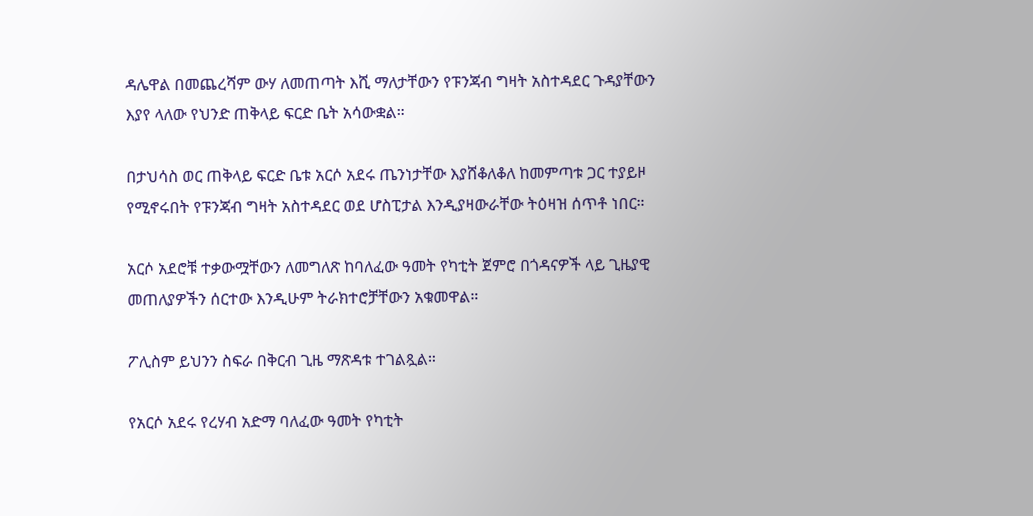ዳሌዋል በመጨረሻም ውሃ ለመጠጣት እሺ ማለታቸውን የፑንጃብ ግዛት አስተዳደር ጉዳያቸውን እያየ ላለው የህንድ ጠቅላይ ፍርድ ቤት አሳውቋል።

በታህሳስ ወር ጠቅላይ ፍርድ ቤቱ አርሶ አደሩ ጤንነታቸው እያሸቆለቆለ ከመምጣቱ ጋር ተያይዞ የሚኖሩበት የፑንጃብ ግዛት አስተዳደር ወደ ሆስፒታል እንዲያዛውራቸው ትዕዛዝ ሰጥቶ ነበር።

አርሶ አደሮቹ ተቃውሟቸውን ለመግለጽ ከባለፈው ዓመት የካቲት ጀምሮ በጎዳናዎች ላይ ጊዜያዊ መጠለያዎችን ሰርተው እንዲሁም ትራክተሮቻቸውን አቁመዋል።

ፖሊስም ይህንን ስፍራ በቅርብ ጊዜ ማጽዳቱ ተገልጿል።

የአርሶ አደሩ የረሃብ አድማ ባለፈው ዓመት የካቲት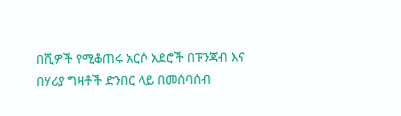በሺዎች የሚቆጠሩ አርሶ አደሮች በፑንጃብ እና በሃሪያ ግዛቶች ድንበር ላይ በመሰባሰብ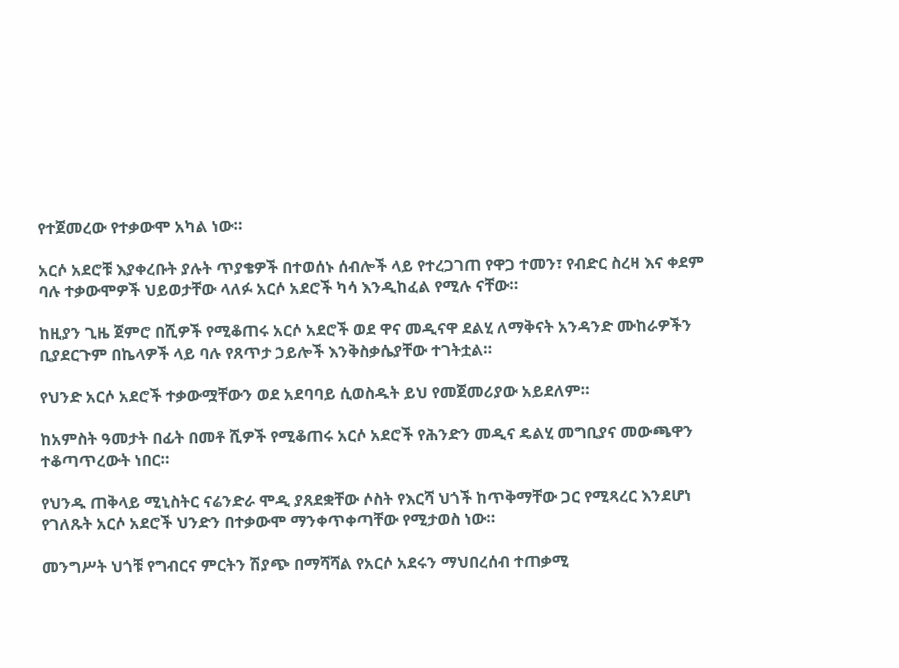የተጀመረው የተቃውሞ አካል ነው።

አርሶ አደሮቹ እያቀረቡት ያሉት ጥያቄዎች በተወሰኑ ሰብሎች ላይ የተረጋገጠ የዋጋ ተመን፣ የብድር ስረዛ እና ቀደም ባሉ ተቃውሞዎች ህይወታቸው ላለፉ አርሶ አደሮች ካሳ እንዲከፈል የሚሉ ናቸው።

ከዚያን ጊዜ ጀምሮ በሺዎች የሚቆጠሩ አርሶ አደሮች ወደ ዋና መዲናዋ ደልሂ ለማቅናት አንዳንድ ሙከራዎችን ቢያደርጉም በኬላዎች ላይ ባሉ የጸጥታ ኃይሎች እንቅስቃሴያቸው ተገትቷል።

የህንድ አርሶ አደሮች ተቃውሟቸውን ወደ አደባባይ ሲወስዱት ይህ የመጀመሪያው አይደለም።

ከአምስት ዓመታት በፊት በመቶ ሺዎች የሚቆጠሩ አርሶ አደሮች የሕንድን መዲና ዴልሂ መግቢያና መውጫዋን ተቆጣጥረውት ነበር።

የህንዱ ጠቅላይ ሚኒስትር ናሬንድራ ሞዲ ያጸደቋቸው ሶስት የእርሻ ህጎች ከጥቅማቸው ጋር የሚጻረር እንደሆነ የገለጹት አርሶ አደሮች ህንድን በተቃውሞ ማንቀጥቀጣቸው የሚታወስ ነው።

መንግሥት ህጎቹ የግብርና ምርትን ሽያጭ በማሻሻል የአርሶ አደሩን ማህበረሰብ ተጠቃሚ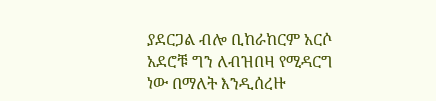ያደርጋል ብሎ ቢከራከርም አርሶ አደሮቹ ግን ለብዝበዛ የሚዳርግ ነው በማለት እንዲሰረዙ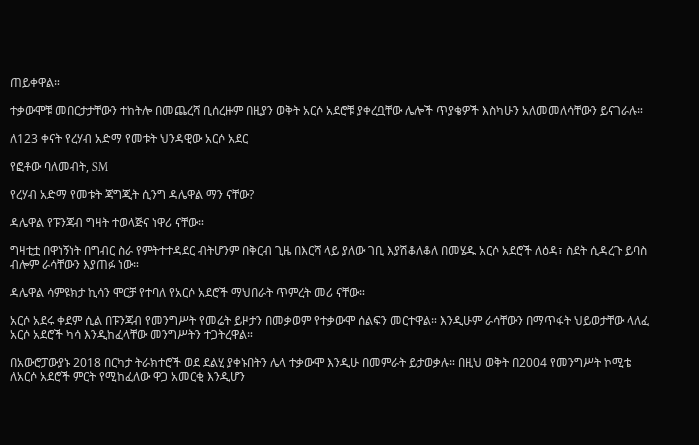ጠይቀዋል።

ተቃውሞቹ መበርታታቸውን ተከትሎ በመጨረሻ ቢሰረዙም በዚያን ወቅት አርሶ አደሮቹ ያቀረቧቸው ሌሎች ጥያቄዎች እስካሁን አለመመለሳቸውን ይናገራሉ።

ለ123 ቀናት የረሃብ አድማ የመቱት ህንዳዊው አርሶ አደር

የፎቶው ባለመብት, SM

የረሃብ አድማ የመቱት ጃግጂት ሲንግ ዳሌዋል ማን ናቸው?

ዳሌዋል የፑንጃብ ግዛት ተወላጅና ነዋሪ ናቸው።

ግዛቲቷ በዋነኝነት በግብር ስራ የምትተተዳደር ብትሆንም በቅርብ ጊዜ በእርሻ ላይ ያለው ገቢ እያሽቆለቆለ በመሄዱ አርሶ አደሮች ለዕዳ፣ ስደት ሲዳረጉ ይባስ ብሎም ራሳቸውን እያጠፉ ነው።

ዳሌዋል ሳምዩክታ ኪሳን ሞርቻ የተባለ የአርሶ አደሮች ማህበራት ጥምረት መሪ ናቸው።

አርሶ አደሩ ቀደም ሲል በፑንጃብ የመንግሥት የመሬት ይዞታን በመቃወም የተቃውሞ ሰልፍን መርተዋል። እንዲሁም ራሳቸውን በማጥፋት ህይወታቸው ላለፈ አርሶ አደሮች ካሳ እንዲከፈላቸው መንግሥትን ተጋትረዋል።

በአውሮፓውያኑ 2018 በርካታ ትራክተሮች ወደ ደልሂ ያቀኑበትን ሌላ ተቃውሞ እንዲሁ በመምራት ይታወቃሉ። በዚህ ወቅት በ2004 የመንግሥት ኮሚቴ ለአርሶ አደሮች ምርት የሚከፈለው ዋጋ አመርቂ እንዲሆን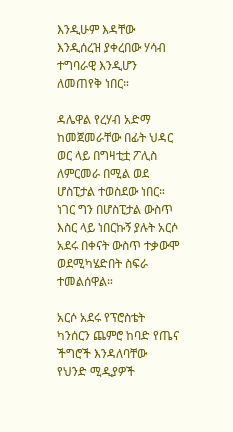እንዲሁም እዳቸው እንዲሰረዝ ያቀረበው ሃሳብ ተግባራዊ እንዲሆን ለመጠየቅ ነበር።

ዳሌዋል የረሃብ አድማ ከመጀመራቸው በፊት ህዳር ወር ላይ በግዛቲቷ ፖሊስ ለምርመራ በሚል ወደ ሆስፒታል ተወስደው ነበር። ነገር ግን በሆስፒታል ውስጥ እስር ላይ ነበርኩኝ ያሉት አርሶ አደሩ በቀናት ውስጥ ተቃውሞ ወደሚካሄድበት ስፍራ ተመልሰዋል።

አርሶ አደሩ የፕሮስቴት ካንሰርን ጨምሮ ከባድ የጤና ችግሮች እንዳለባቸው የህንድ ሚዲያዎች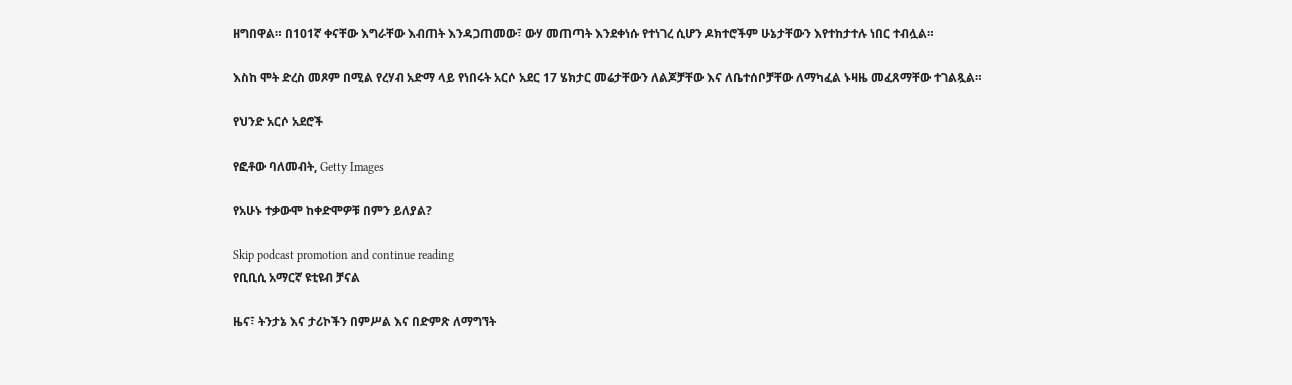ዘግበዋል። በ101ኛ ቀናቸው እግራቸው እብጠት እንዳጋጠመው፣ ውሃ መጠጣት እንደቀነሱ የተነገረ ሲሆን ዶክተሮችም ሁኔታቸውን እየተከታተሉ ነበር ተብሏል።

እስከ ሞት ድረስ መጾም በሚል የረሃብ አድማ ላይ የነበሩት አርሶ አደር 17 ሄክታር መሬታቸውን ለልጆቻቸው እና ለቤተሰቦቻቸው ለማካፈል ኑዛዜ መፈጸማቸው ተገልጿል።

የህንድ አርሶ አደሮች

የፎቶው ባለመብት, Getty Images

የአሁኑ ተቃውሞ ከቀድሞዎቹ በምን ይለያል?

Skip podcast promotion and continue reading
የቢቢሲ አማርኛ ዩቲዩብ ቻናል

ዜና፣ ትንታኔ እና ታሪኮችን በምሥል እና በድምጽ ለማግኘት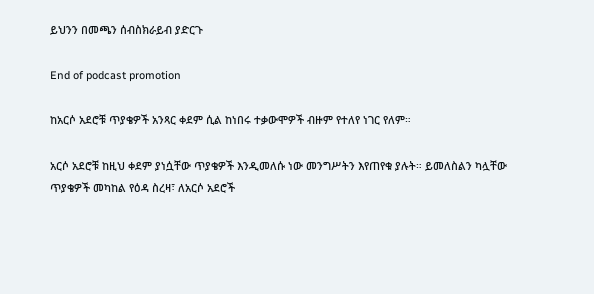ይህንን በመጫን ሰብስክራይብ ያድርጉ

End of podcast promotion

ከአርሶ አደሮቹ ጥያቄዎች አንጻር ቀደም ሲል ከነበሩ ተቃውሞዎች ብዙም የተለየ ነገር የለም።

አርሶ አደሮቹ ከዚህ ቀደም ያነሷቸው ጥያቄዎች እንዲመለሱ ነው መንግሥትን እየጠየቁ ያሉት። ይመለስልን ካሏቸው ጥያቄዎች መካከል የዕዳ ስረዛ፣ ለአርሶ አደሮች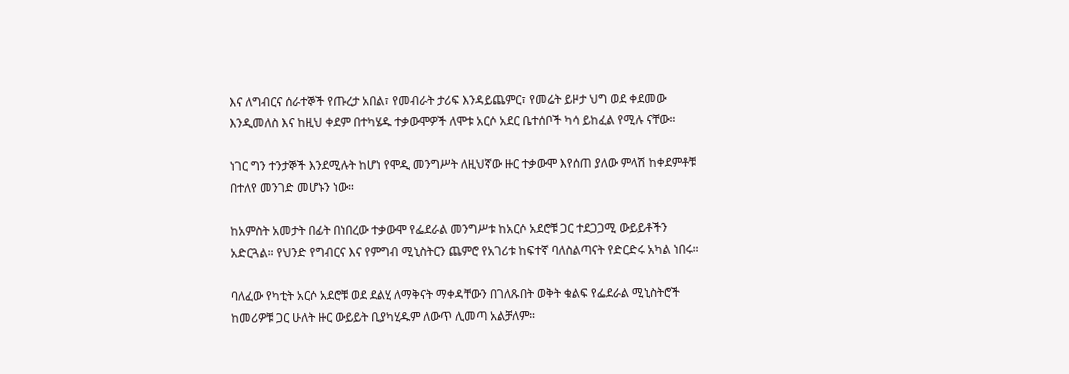እና ለግብርና ሰራተኞች የጡረታ አበል፣ የመብራት ታሪፍ እንዳይጨምር፣ የመሬት ይዞታ ህግ ወደ ቀደመው እንዲመለስ እና ከዚህ ቀደም በተካሄዱ ተቃውሞዎች ለሞቱ አርሶ አደር ቤተሰቦች ካሳ ይከፈል የሚሉ ናቸው።

ነገር ግን ተንታኞች እንደሚሉት ከሆነ የሞዲ መንግሥት ለዚህኛው ዙር ተቃውሞ እየሰጠ ያለው ምላሽ ከቀደምቶቹ በተለየ መንገድ መሆኑን ነው።

ከአምስት አመታት በፊት በነበረው ተቃውሞ የፌደራል መንግሥቱ ከአርሶ አደሮቹ ጋር ተደጋጋሚ ውይይቶችን አድርጓል። የህንድ የግብርና እና የምግብ ሚኒስትርን ጨምሮ የአገሪቱ ከፍተኛ ባለስልጣናት የድርድሩ አካል ነበሩ።

ባለፈው የካቲት አርሶ አደሮቹ ወደ ደልሂ ለማቅናት ማቀዳቸውን በገለጹበት ወቅት ቁልፍ የፌደራል ሚኒስትሮች ከመሪዎቹ ጋር ሁለት ዙር ውይይት ቢያካሂዱም ለውጥ ሊመጣ አልቻለም።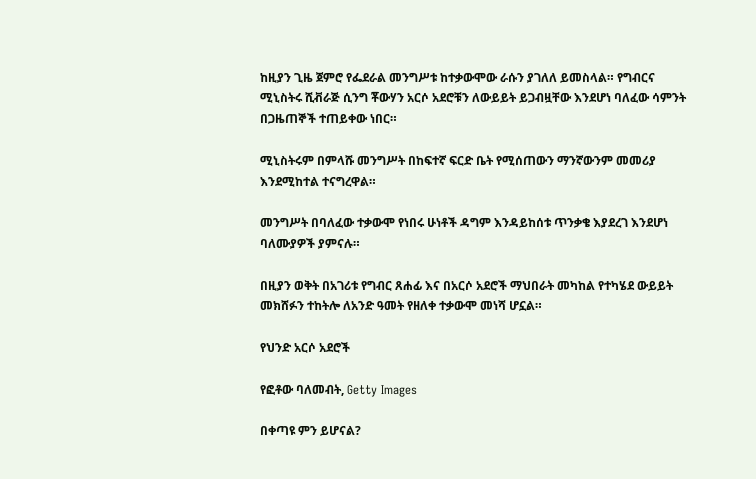ከዚያን ጊዜ ጀምሮ የፌደራል መንግሥቱ ከተቃውሞው ራሱን ያገለለ ይመስላል። የግብርና ሚኒስትሩ ሺቭራጅ ሲንግ ቾውሃን አርሶ አደሮቹን ለውይይት ይጋብዟቸው እንደሆነ ባለፈው ሳምንት በጋዜጠኞች ተጠይቀው ነበር።

ሚኒስትሩም በምላሹ መንግሥት በከፍተኛ ፍርድ ቤት የሚሰጠውን ማንኛውንም መመሪያ እንደሚከተል ተናግረዋል።

መንግሥት በባለፈው ተቃውሞ የነበሩ ሁነቶች ዳግም እንዳይከሰቱ ጥንቃቄ እያደረገ እንደሆነ ባለሙያዎች ያምናሉ።

በዚያን ወቅት በአገሪቱ የግብር ጸሐፊ እና በአርሶ አደሮች ማህበራት መካከል የተካሄደ ውይይት መክሸፉን ተከትሎ ለአንድ ዓመት የዘለቀ ተቃውሞ መነሻ ሆኗል።

የህንድ አርሶ አደሮች

የፎቶው ባለመብት, Getty Images

በቀጣዩ ምን ይሆናል?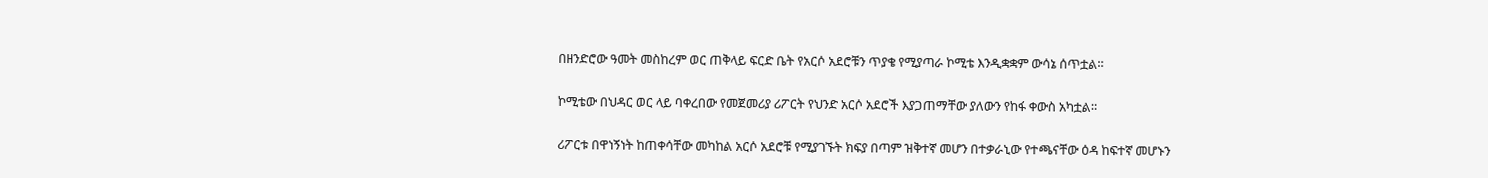በዘንድሮው ዓመት መስከረም ወር ጠቅላይ ፍርድ ቤት የአርሶ አደሮቹን ጥያቄ የሚያጣራ ኮሚቴ እንዲቋቋም ውሳኔ ሰጥቷል።

ኮሚቴው በህዳር ወር ላይ ባቀረበው የመጀመሪያ ሪፖርት የህንድ አርሶ አደሮች እያጋጠማቸው ያለውን የከፋ ቀውስ አካቷል።

ሪፖርቱ በዋነኝነት ከጠቀሳቸው መካከል አርሶ አደሮቹ የሚያገኙት ክፍያ በጣም ዝቅተኛ መሆን በተቃራኒው የተጫናቸው ዕዳ ከፍተኛ መሆኑን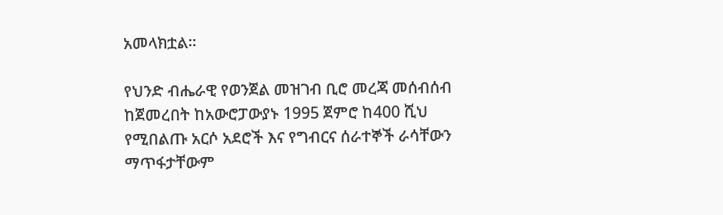አመላክቷል።

የህንድ ብሔራዊ የወንጀል መዝገብ ቢሮ መረጃ መሰብሰብ ከጀመረበት ከአውሮፓውያኑ 1995 ጀምሮ ከ400 ሺህ የሚበልጡ አርሶ አደሮች እና የግብርና ሰራተኞች ራሳቸውን ማጥፋታቸውም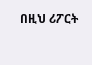በዚህ ሪፖርት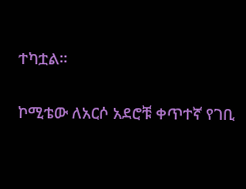ተካቷል።

ኮሚቴው ለአርሶ አደሮቹ ቀጥተኛ የገቢ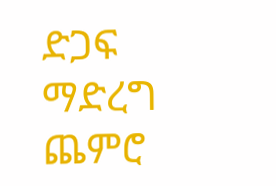ድጋፍ ማድረግ ጨምሮ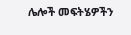ሌሎች መፍትሄዎችን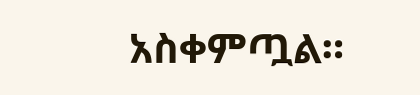አስቀምጧል።